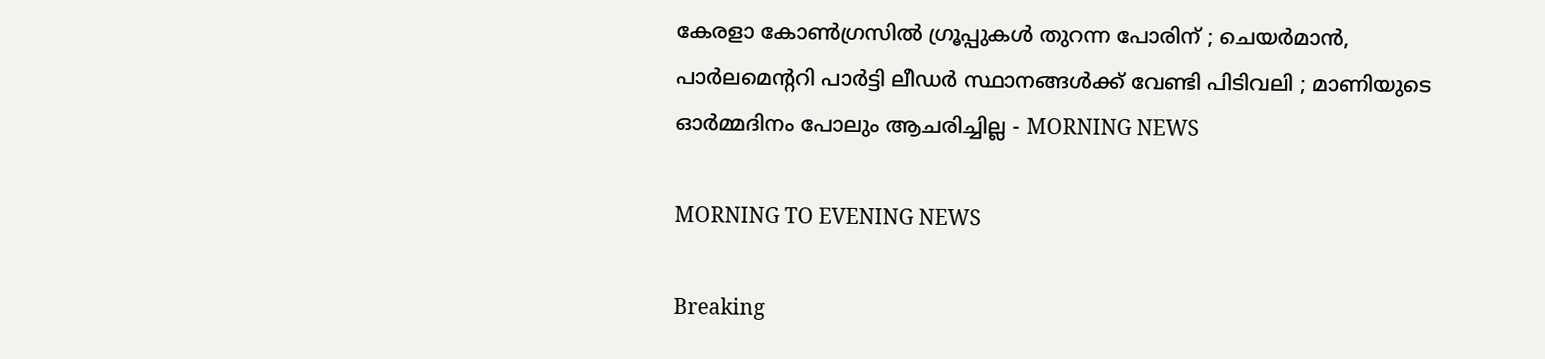കേരളാ കോണ്‍ഗ്രസില്‍ ഗ്രൂപ്പുകള്‍ തുറന്ന പോരിന് ; ചെയര്‍മാന്‍, പാര്‍ലമെന്ററി പാര്‍ട്ടി ലീഡര്‍ സ്ഥാനങ്ങള്‍ക്ക് വേണ്ടി പിടിവലി ; മാണിയുടെ ഓര്‍മ്മദിനം പോലും ആചരിച്ചില്ല - MORNING NEWS

MORNING TO EVENING NEWS

Breaking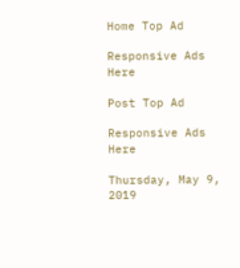Home Top Ad

Responsive Ads Here

Post Top Ad

Responsive Ads Here

Thursday, May 9, 2019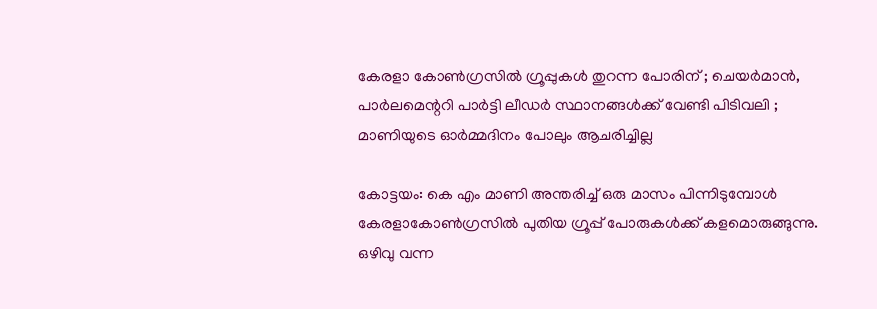കേരളാ കോണ്‍ഗ്രസില്‍ ഗ്രൂപ്പുകള്‍ തുറന്ന പോരിന് ; ചെയര്‍മാന്‍, പാര്‍ലമെന്ററി പാര്‍ട്ടി ലീഡര്‍ സ്ഥാനങ്ങള്‍ക്ക് വേണ്ടി പിടിവലി ; മാണിയുടെ ഓര്‍മ്മദിനം പോലും ആചരിച്ചില്ല

കോട്ടയം: കെ എം മാണി അന്തരിച്ച് ഒരു മാസം പിന്നിടുമ്പോള്‍ കേരളാകോണ്‍ഗ്രസില്‍ പുതിയ ഗ്രൂപ്പ് പോരുകള്‍ക്ക് കളമൊരുങ്ങുന്നു. ഒഴിവു വന്ന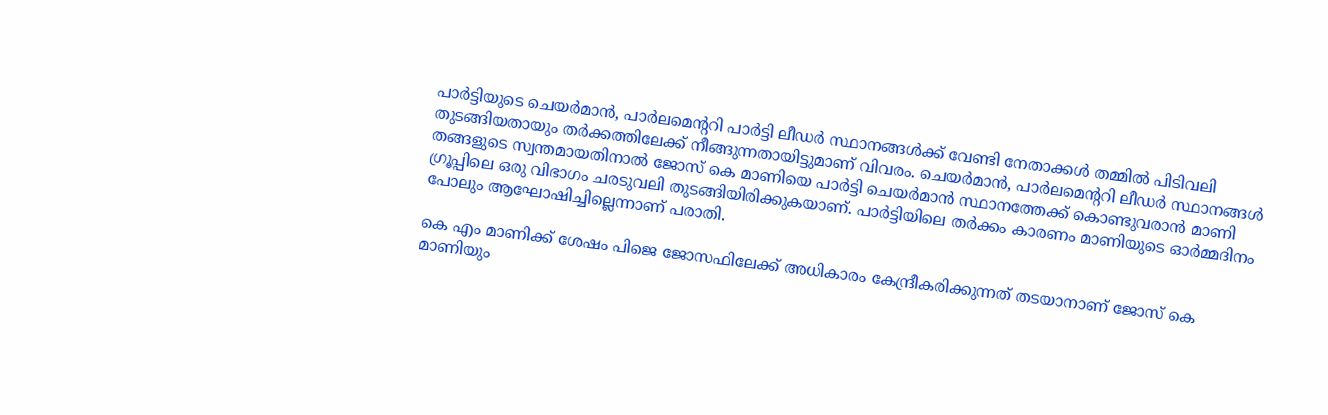പാര്‍ട്ടിയുടെ ചെയര്‍മാന്‍, പാര്‍ലമെന്ററി പാര്‍ട്ടി ലീഡര്‍ സ്ഥാനങ്ങള്‍ക്ക് വേണ്ടി നേതാക്കള്‍ തമ്മില്‍ പിടിവലി തുടങ്ങിയതായും തര്‍ക്കത്തിലേക്ക് നീങ്ങുന്നതായിട്ടുമാണ് വിവരം. ചെയര്‍മാന്‍, പാര്‍ലമെന്ററി ലീഡര്‍ സ്ഥാനങ്ങള്‍ തങ്ങളുടെ സ്വന്തമായതിനാല്‍ ജോസ് കെ മാണിയെ പാര്‍ട്ടി ചെയര്‍മാന്‍ സ്ഥാനത്തേക്ക് കൊണ്ടുവരാന്‍ മാണി ഗ്രൂപ്പിലെ ഒരു വിഭാഗം ചരടുവലി തുടങ്ങിയിരിക്കുകയാണ്. പാര്‍ട്ടിയിലെ തര്‍ക്കം കാരണം മാണിയുടെ ഓര്‍മ്മദിനം പോലും ആഘോഷിച്ചില്ലെന്നാണ് പരാതി.

കെ എം മാണിക്ക് ശേഷം പിജെ ജോസഫിലേക്ക് അധികാരം കേന്ദ്രീകരിക്കുന്നത് തടയാനാണ് ജോസ് കെ മാണിയും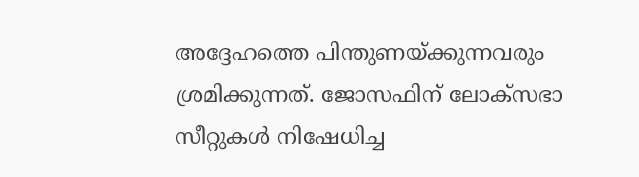അദ്ദേഹത്തെ പിന്തുണയ്ക്കുന്നവരും ശ്രമിക്കുന്നത്. ജോസഫിന് ലോക്‌സഭാ സീറ്റുകള്‍ നിഷേധിച്ച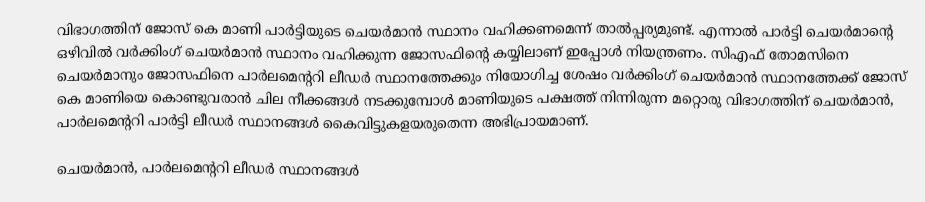വിഭാഗത്തിന് ജോസ് കെ മാണി പാര്‍ട്ടിയുടെ ചെയര്‍മാന്‍ സ്ഥാനം വഹിക്കണമെന്ന് താല്‍പ്പര്യമുണ്ട്. എന്നാല്‍ പാര്‍ട്ടി ചെയര്‍മാന്റെ ഒഴിവില്‍ വര്‍ക്കിംഗ് ചെയര്‍മാന്‍ സ്ഥാനം വഹിക്കുന്ന ജോസഫിന്റെ കയ്യിലാണ് ഇപ്പോള്‍ നിയന്ത്രണം. സിഎഫ് തോമസിനെ ചെയര്‍മാനും ജോസഫിനെ പാര്‍ലമെന്ററി ലീഡര്‍ സ്ഥാനത്തേക്കും നിയോഗിച്ച ശേഷം വര്‍ക്കിംഗ് ചെയര്‍മാന്‍ സ്ഥാനത്തേക്ക് ജോസ് കെ മാണിയെ കൊണ്ടുവരാന്‍ ചില നീക്കങ്ങള്‍ നടക്കുമ്പോള്‍ മാണിയുടെ പക്ഷത്ത് നിന്നിരുന്ന മറ്റൊരു വിഭാഗത്തിന് ചെയര്‍മാന്‍, പാര്‍ലമെന്ററി പാര്‍ട്ടി ലീഡര്‍ സ്ഥാനങ്ങള്‍ കൈവിട്ടുകളയരുതെന്ന അഭിപ്രായമാണ്.

ചെയര്‍മാന്‍, പാര്‍ലമെന്ററി ലീഡര്‍ സ്ഥാനങ്ങള്‍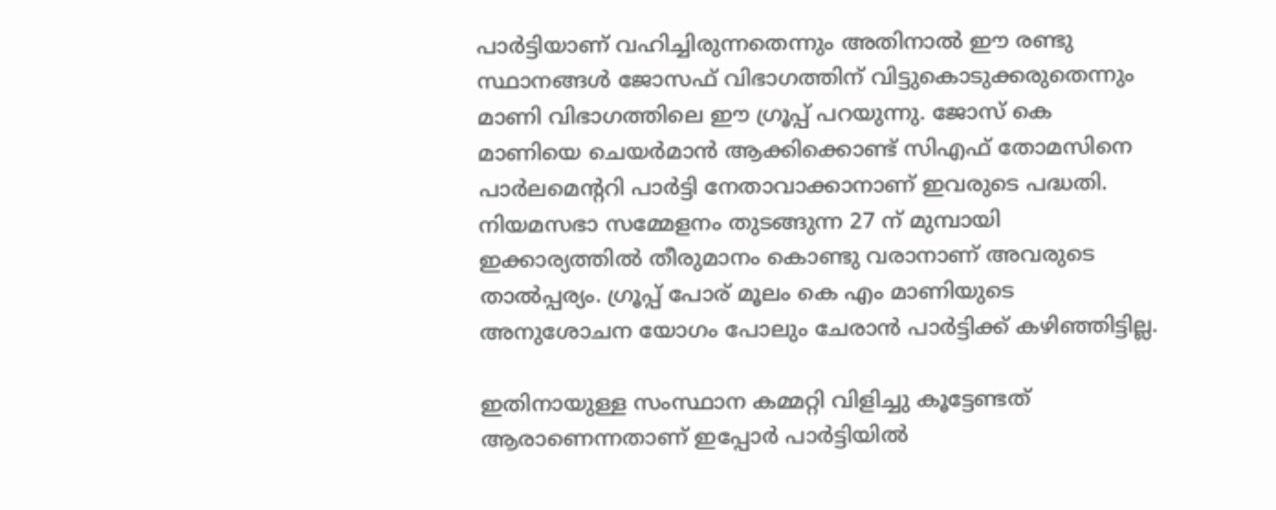പാര്‍ട്ടിയാണ് വഹിച്ചിരുന്നതെന്നും അതിനാല്‍ ഈ രണ്ടു സ്ഥാനങ്ങള്‍ ജോസഫ് വിഭാഗത്തിന് വിട്ടുകൊടുക്കരുതെന്നും മാണി വിഭാഗത്തിലെ ഈ ഗ്രൂപ്പ് പറയുന്നു. ജോസ് കെ മാണിയെ ചെയര്‍മാന്‍ ആക്കിക്കൊണ്ട് സിഎഫ് തോമസിനെ പാര്‍ലമെന്ററി പാര്‍ട്ടി നേതാവാക്കാനാണ് ഇവരുടെ പദ്ധതി. നിയമസഭാ സമ്മേളനം തുടങ്ങുന്ന 27 ന് മുമ്പായി ഇക്കാര്യത്തില്‍ തീരുമാനം കൊണ്ടു വരാനാണ് അവരുടെ താല്‍പ്പര്യം. ഗ്രൂപ്പ് പോര് മൂലം കെ എം മാണിയുടെ അനുശോചന യോഗം പോലും ചേരാന്‍ പാര്‍ട്ടിക്ക് കഴിഞ്ഞിട്ടില്ല.

ഇതിനായുള്ള സംസ്ഥാന കമ്മറ്റി വിളിച്ചു കൂട്ടേണ്ടത് ആരാണെന്നതാണ് ഇപ്പോര്‍ പാര്‍ട്ടിയില്‍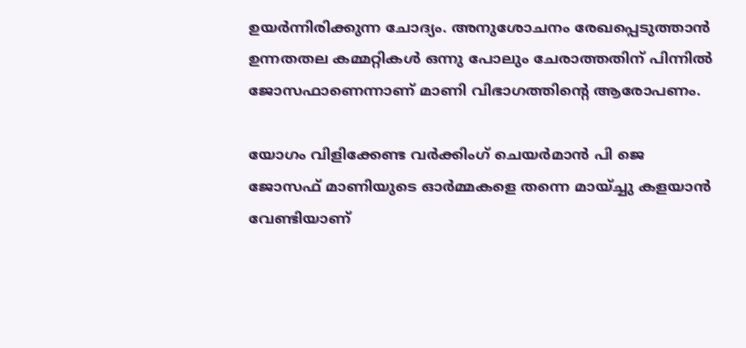ഉയര്‍ന്നിരിക്കുന്ന ചോദ്യം. അനുശോചനം രേഖപ്പെടുത്താന്‍ ഉന്നതതല കമ്മറ്റികള്‍ ഒന്നു പോലും ചേരാത്തതിന് പിന്നില്‍ ജോസഫാണെന്നാണ് മാണി വിഭാഗത്തിന്റെ ആരോപണം.

യോഗം വിളിക്കേണ്ട വര്‍ക്കിംഗ് ചെയര്‍മാന്‍ പി ജെ ജോസഫ് മാണിയുടെ ഓര്‍മ്മകളെ തന്നെ മായ്ച്ചു കളയാന്‍ വേണ്ടിയാണ്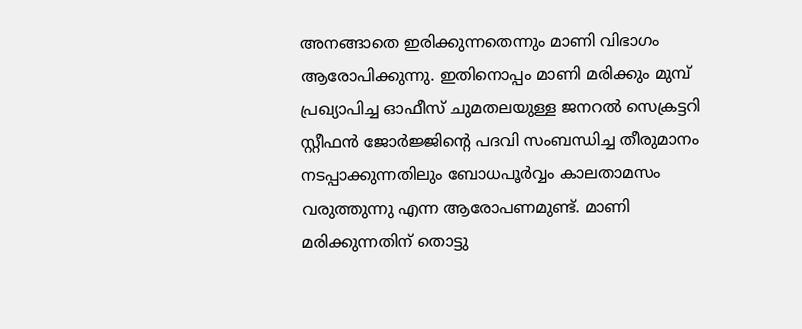അനങ്ങാതെ ഇരിക്കുന്നതെന്നും മാണി വിഭാഗം ആരോപിക്കുന്നു. ഇതിനൊപ്പം മാണി മരിക്കും മുമ്പ് പ്രഖ്യാപിച്ച ഓഫീസ് ചുമതലയുള്ള ജനറല്‍ സെക്രട്ടറി സ്റ്റീഫന്‍ ജോര്‍ജ്ജിന്റെ പദവി സംബന്ധിച്ച തീരുമാനം നടപ്പാക്കുന്നതിലും ബോധപൂര്‍വ്വം കാലതാമസം വരുത്തുന്നു എന്ന ആരോപണമുണ്ട്. മാണി മരിക്കുന്നതിന് തൊട്ടു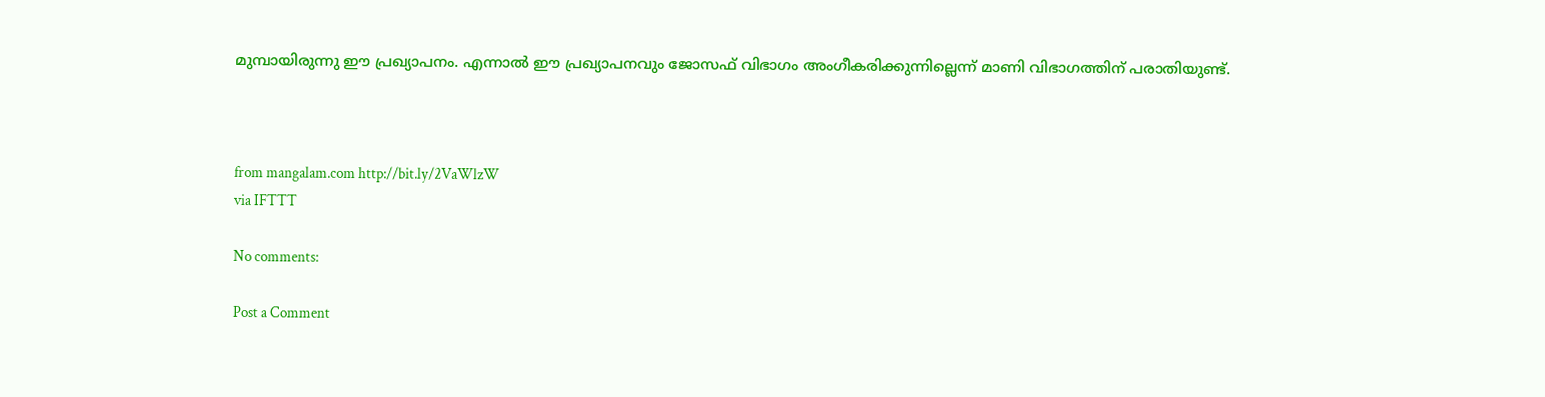മുമ്പായിരുന്നു ഈ പ്രഖ്യാപനം. എന്നാല്‍ ഈ പ്രഖ്യാപനവും ജോസഫ് വിഭാഗം അംഗീകരിക്കുന്നില്ലെന്ന് മാണി വിഭാഗത്തിന് പരാതിയുണ്ട്.



from mangalam.com http://bit.ly/2VaWlzW
via IFTTT

No comments:

Post a Comment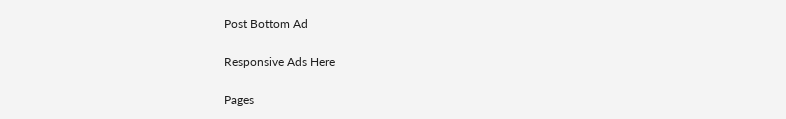Post Bottom Ad

Responsive Ads Here

Pages